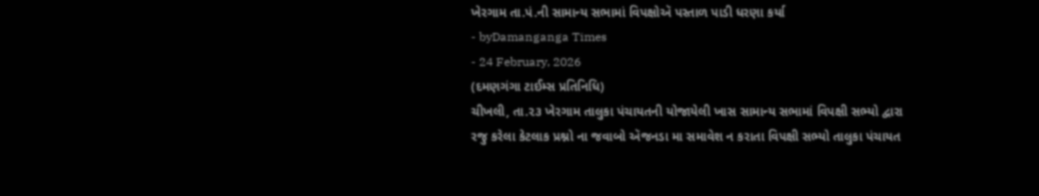ખેરગામ તા.પં.ની સામાન્ય સભામાં વિપક્ષોઍ પસ્તાળ પાડી ધરણા કર્યા
- byDamanganga Times
- 24 February, 2026
(દમણગંગા ટાઈમ્સ પ્રતિનિધિ)
ચીખલી, તા.૨૩ ખેરગામ તાલુકા પંચાયતની યોજાયેલી ખાસ સામાન્ય સભામાં વિપક્ષી સભ્યો દ્વારા રજુ કરેલા કેટલાક પ્રશ્નો ના જવાબો ઍજનડા મા સમાવેશ ન કરાતા વિપક્ષી સભ્યો તાલુકા પંચાયત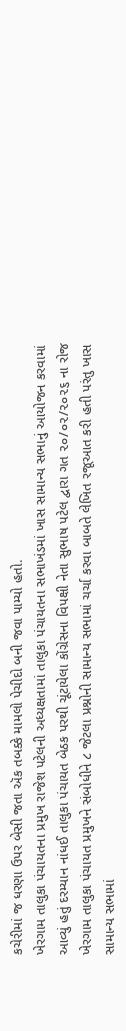કચેરીમાં જ ધરણા ઉપર બેસી જતા ઍક તબક્કે મામલો પેચીદો બની જવા પામ્યો હતો.
ખેરગામ તાલુકા પંચાયતના પ્રમુખ રાજેશ પટેલની અધ્યક્ષતામાં તાલુકા પંચાયતના સભાખંડમાં ખાસ સામાન્ય સભાનું આયોજન કરવામાં આવ્યું હતું દરમ્યાન નાંધઈ તાલુકા પંચાયત બેઠક પરથી ચૂંટાયેલા કોંગ્રેસના વિપક્ષી નેતા સુભાષ પટેલ દ્વારા ગત ૨૦/૦૨/૨૦૨૬ ના રોજ ખેરગામ તાલુકા પંચાયત પ્રમુખને સંબોધીને ૮ જેટલા પ્રશ્નોની સામાન્ય સભામાં ચર્ચા કરવા બાબતે લેખિત રજૂઆત કરી હતી પરંતુ ખાસ સામાન્ય સભામાં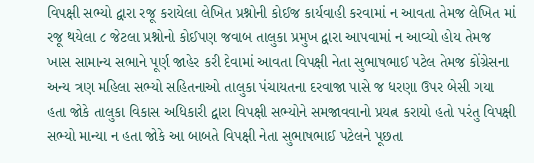વિપક્ષી સભ્યો દ્વારા રજૂ કરાયેલા લેખિત પ્રશ્નોની કોઈજ કાર્યવાહી કરવામાં ન આવતા તેમજ લેખિત માં રજૂ થયેલા ૮ જેટલા પ્રશ્નોનો કોઈપણ જવાબ તાલુકા પ્રમુખ દ્વારા આપવામાં ન આવ્યો હોય તેમજ ખાસ સામાન્ય સભાને પૂર્ણ જાહેર કરી દેવામાં આવતા વિપક્ષી નેતા સુભાષભાઈ પટેલ તેમજ કોંગ્રેસના અન્ય ત્રણ મહિલા સભ્યો સહિતનાઓ તાલુકા પંચાયતના દરવાજા પાસે જ ધરણા ઉપર બેસી ગયા હતા જોકે તાલુકા વિકાસ અધિકારી દ્વારા વિપક્ષી સભ્યોને સમજાવવાનો પ્રયત્ન કરાયો હતો પરંતુ વિપક્ષી સભ્યો માન્યા ન હતા જોકે આ બાબતે વિપક્ષી નેતા સુભાષભાઈ પટેલને પૂછતા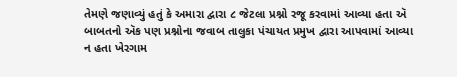તેમણે જણાવ્યું હતું કે અમારા દ્વારા ૮ જેટલા પ્રશ્નો રજૂ કરવામાં આવ્યા હતા ઍ બાબતનો ઍક પણ પ્રશ્નોના જવાબ તાલુકા પંચાયત પ્રમુખ દ્વારા આપવામાં આવ્યા ન હતા ખેરગામ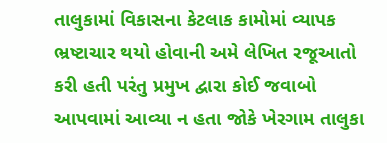તાલુકામાં વિકાસના કેટલાક કામોમાં વ્યાપક ભ્રષ્ટાચાર થયો હોવાની અમે લેખિત રજૂઆતો કરી હતી પરંતુ પ્રમુખ દ્વારા કોઈ જવાબો આપવામાં આવ્યા ન હતા જોકે ખેરગામ તાલુકા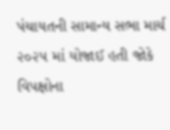પંચાયતની સામાન્ય સભા માર્ચ ૨૦૨૫ માં યોજાઈ હતી જોકે વિપક્ષોના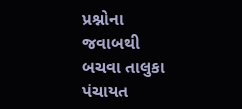પ્રશ્નોના જવાબથી બચવા તાલુકા પંચાયત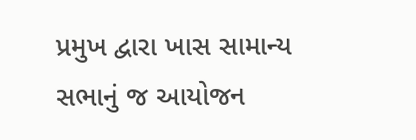પ્રમુખ દ્વારા ખાસ સામાન્ય સભાનું જ આયોજન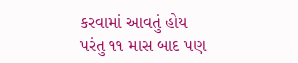કરવામાં આવતું હોય પરંતુ ૧૧ માસ બાદ પણ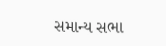સમાન્ય સભા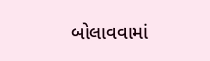બોલાવવામાં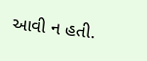આવી ન હતી.